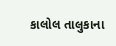કાલોલ તાલુકાના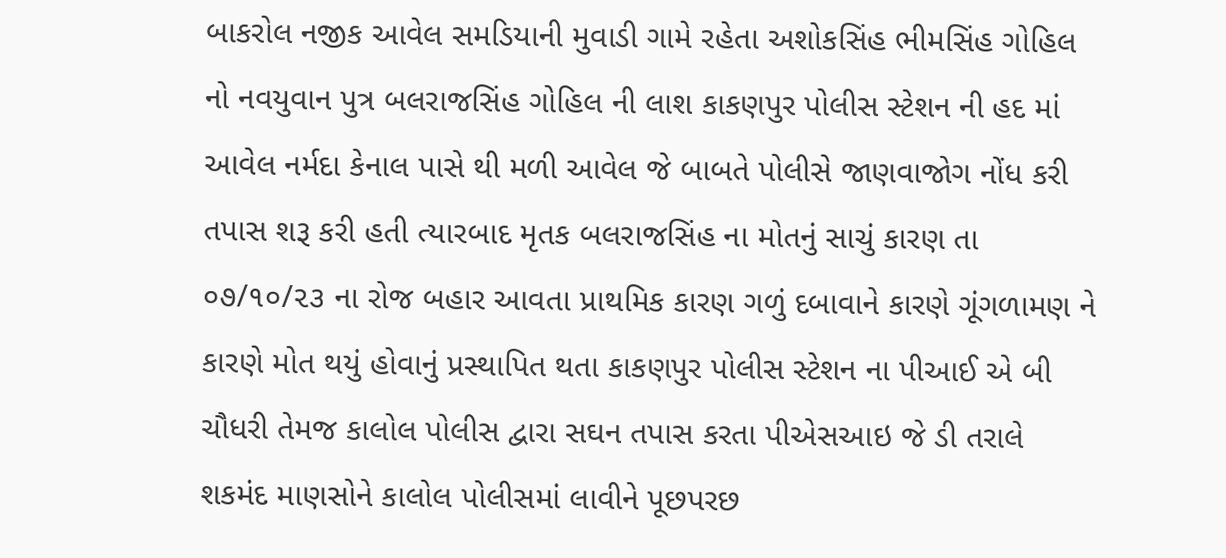બાકરોલ નજીક આવેલ સમડિયાની મુવાડી ગામે રહેતા અશોકસિંહ ભીમસિંહ ગોહિલ નો નવયુવાન પુત્ર બલરાજસિંહ ગોહિલ ની લાશ કાકણપુર પોલીસ સ્ટેશન ની હદ માં આવેલ નર્મદા કેનાલ પાસે થી મળી આવેલ જે બાબતે પોલીસે જાણવાજોગ નોંધ કરી તપાસ શરૂ કરી હતી ત્યારબાદ મૃતક બલરાજસિંહ ના મોતનું સાચું કારણ તા ૦૭/૧૦/૨૩ ના રોજ બહાર આવતા પ્રાથમિક કારણ ગળું દબાવાને કારણે ગૂંગળામણ ને કારણે મોત થયું હોવાનું પ્રસ્થાપિત થતા કાકણપુર પોલીસ સ્ટેશન ના પીઆઈ એ બી ચૌધરી તેમજ કાલોલ પોલીસ દ્વારા સઘન તપાસ કરતા પીએસઆઇ જે ડી તરાલે શકમંદ માણસોને કાલોલ પોલીસમાં લાવીને પૂછપરછ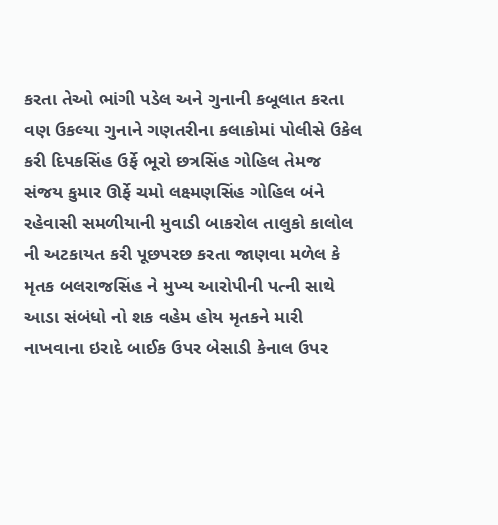કરતા તેઓ ભાંગી પડેલ અને ગુનાની કબૂલાત કરતા વણ ઉકલ્યા ગુનાને ગણતરીના કલાકોમાં પોલીસે ઉકેલ કરી દિપકસિંહ ઉર્ફે ભૂરો છત્રસિંહ ગોહિલ તેમજ સંજય કુમાર ઊર્ફે ચમો લક્ષ્મણસિંહ ગોહિલ બંને રહેવાસી સમળીયાની મુવાડી બાકરોલ તાલુકો કાલોલ ની અટકાયત કરી પૂછપરછ કરતા જાણવા મળેલ કે મૃતક બલરાજસિંહ ને મુખ્ય આરોપીની પત્ની સાથે આડા સંબંધો નો શક વહેમ હોય મૃતકને મારી નાખવાના ઇરાદે બાઈક ઉપર બેસાડી કેનાલ ઉપર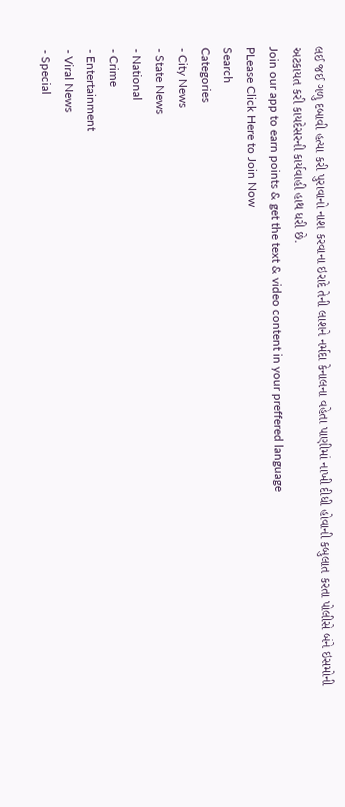લઈ જઈ ગળુ દબાવી હત્યા કરી પુરાવાનો નાશ કરવાના ઇરાદે તેની લાશને નર્મદા કેનાલના વહેતા પાણીમાં નાખી દીધી હોવાની કબુલાત કરતા પોલીસે બંને ઇસમોની અટકાયત કરી કાયદેસરની કાર્યવાહી હાથ ધરી છે.
Join our app to earn points & get the text & video content in your preffered language
PLease Click Here to Join Now
Search
Categories
- City News
- State News
- National
- Crime
- Entertainment
- Viral News
- Special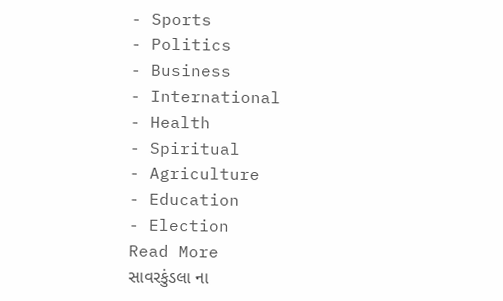- Sports
- Politics
- Business
- International
- Health
- Spiritual
- Agriculture
- Education
- Election
Read More
સાવરકુંડલા ના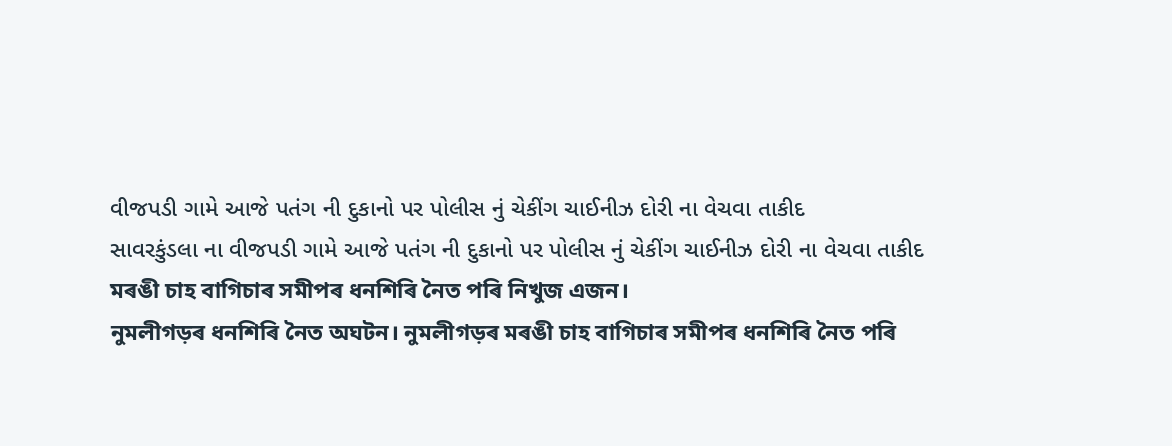વીજપડી ગામે આજે પતંગ ની દુકાનો પર પોલીસ નું ચેકીંગ ચાઈનીઝ દોરી ના વેચવા તાકીદ
સાવરકુંડલા ના વીજપડી ગામે આજે પતંગ ની દુકાનો પર પોલીસ નું ચેકીંગ ચાઈનીઝ દોરી ના વેચવા તાકીદ
মৰঙী চাহ বাগিচাৰ সমীপৰ ধনশিৰি নৈত পৰি নিখুজ এজন।
নুমলীগড়ৰ ধনশিৰি নৈত অঘটন। নুমলীগড়ৰ মৰঙী চাহ বাগিচাৰ সমীপৰ ধনশিৰি নৈত পৰি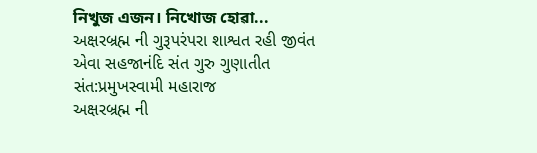নিখুজ এজন। নিখোজ হোৱা...
અક્ષરબ્રહ્મ ની ગુરૂપરંપરા શાશ્વત રહી જીવંત એવા સહજાનંદિ સંત ગુરુ ગુણાતીત સંત:પ્રમુખસ્વામી મહારાજ
અક્ષરબ્રહ્મ ની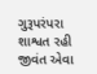ગુરૂપરંપરા શાશ્વત રહી જીવંત એવા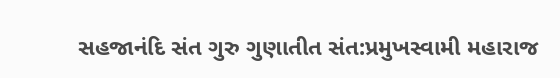સહજાનંદિ સંત ગુરુ ગુણાતીત સંત:પ્રમુખસ્વામી મહારાજ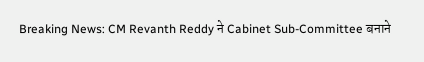Breaking News: CM Revanth Reddy ने Cabinet Sub-Committee बनाने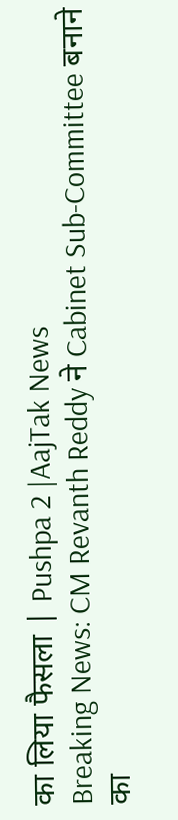का लिया फैसला | Pushpa 2 |AajTak News
Breaking News: CM Revanth Reddy ने Cabinet Sub-Committee बनाने का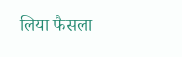लिया फैसला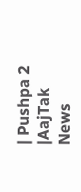| Pushpa 2 |AajTak News